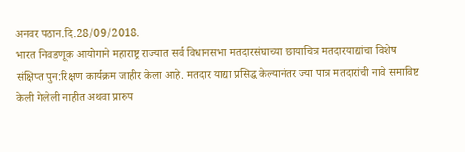अनवर पठान.दि.28/09/2018.
भारत निवडणूक आयोगाने महाराष्ट्र राज्यात सर्व विधानसभा मतदारसंघाच्या छायाचित्र मतदारयाद्यांचा विशेष संक्षिप्त पुन:रिक्षण कार्यक्रम जाहीर केला आहे. मतदार याद्या प्रसिद्ध केल्यानंतर ज्या पात्र मतदारांची नावे समाविष्ट केली गेलेली नाहीत अथवा प्रारुप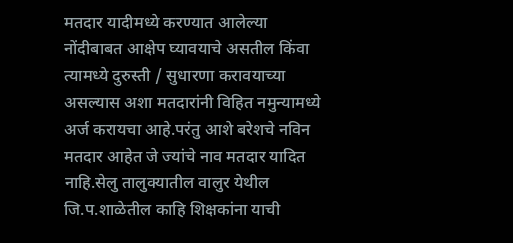मतदार यादीमध्ये करण्यात आलेल्या नोंदीबाबत आक्षेप घ्यावयाचे असतील किंवा त्यामध्ये दुरुस्ती / सुधारणा करावयाच्या असल्यास अशा मतदारांनी विहित नमुन्यामध्ये अर्ज करायचा आहे.परंतु आशे बरेशचे नविन मतदार आहेत जे ज्यांचे नाव मतदार यादित नाहि.सेलु तालुक्यातील वालुर येथील जि.प.शाळेतील काहि शिक्षकांना याची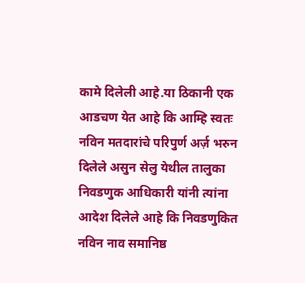कामे दिलेली आहे.या ठिकानी एक आडचण येत आहे कि आम्हि स्वतः नविन मतदारांचे परिपुर्ण अर्ज़ भरुन दिलेले असुन सेलु येथील तालुका निवडणुक आधिकारी यांनी त्यांना आदेश दिलेले आहे कि निवडणुकित नविन नाव समानिष्ठ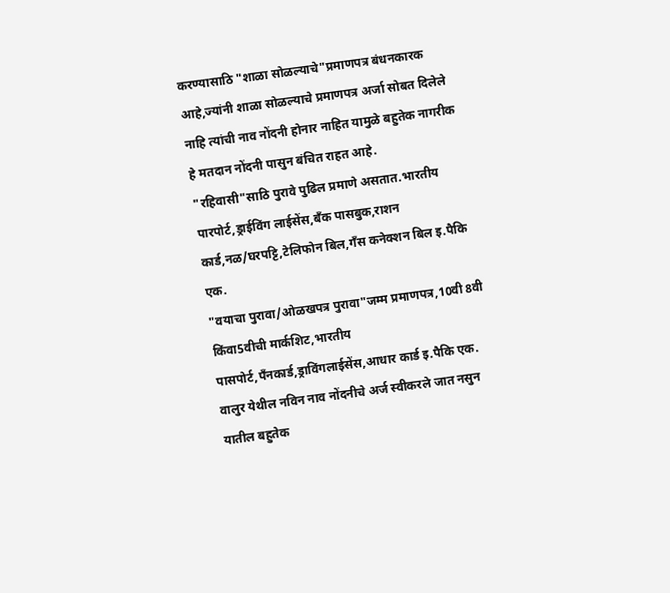करण्यासाठि "शाळा सोळल्याचे"प्रमाणपत्र बंधनकारक आहे,ज्यांनी शाळा सोळल्याचे प्रमाणपत्र अर्जा सोबत दिलेले नाहि त्यांची नाव नोंदनी होनार नाहित यामुळे बहुतेक नागरीक हे मतदान नोंदनी पासुन बंचित राहत आहे.
"रहिवासी"साठि पुरावे पुढिल प्रमाणे असतात.भारतीय पारपोर्ट,ड्राईविंग लाईसेंस,बँक पासबुक,राशन कार्ड,नळ/घरपट्टि,टेलिफोन बिल,गँस कनेक्शन बिल इ.पैकि एक.
"वयाचा पुरावा/ओळखपत्र पुरावा"जम्म प्रमाणपत्र,10वी 8वी किंवा5वीची मार्कशिट,भारतीय पासपोर्ट,पँनकार्ड,ड्राविंगलाईसेंस,आधार कार्ड इ.पैकि एक.
वालुर येथील नविन नाव नोंदनीचे अर्ज स्वीकरले जात नसुन यातील बहुतेक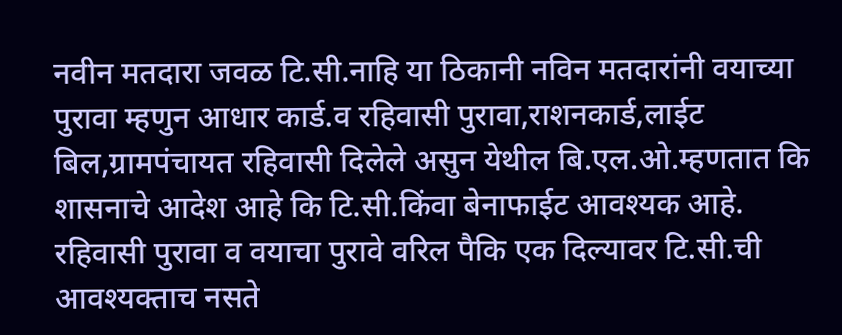नवीन मतदारा जवळ टि.सी.नाहि या ठिकानी नविन मतदारांनी वयाच्या पुरावा म्हणुन आधार कार्ड.व रहिवासी पुरावा,राशनकार्ड,लाईट बिल,ग्रामपंचायत रहिवासी दिलेले असुन येथील बि.एल.ओ.म्हणतात कि शासनाचे आदेश आहे कि टि.सी.किंवा बेनाफाईट आवश्यक आहे. रहिवासी पुरावा व वयाचा पुरावे वरिल पैकि एक दिल्यावर टि.सी.ची आवश्यक्ताच नसते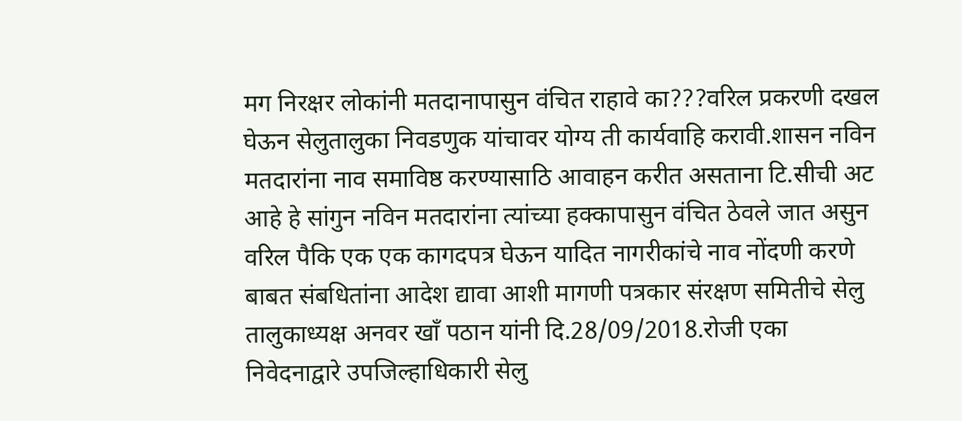मग निरक्षर लोकांनी मतदानापासुन वंचित राहावे का???वरिल प्रकरणी दखल घेऊन सेलुतालुका निवडणुक यांचावर योग्य ती कार्यवाहि करावी.शासन नविन मतदारांना नाव समाविष्ठ करण्यासाठि आवाहन करीत असताना टि.सीची अट आहे हे सांगुन नविन मतदारांना त्यांच्या हक्कापासुन वंचित ठेवले जात असुन वरिल पैकि एक एक कागदपत्र घेऊन यादित नागरीकांचे नाव नोंदणी करणे बाबत संबधितांना आदेश द्यावा आशी मागणी पत्रकार संरक्षण समितीचे सेलु तालुकाध्यक्ष अनवर खाँ पठान यांनी दि.28/09/2018.रोजी एका निवेदनाद्वारे उपजिल्हाधिकारी सेलु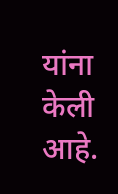यांना केली आहे.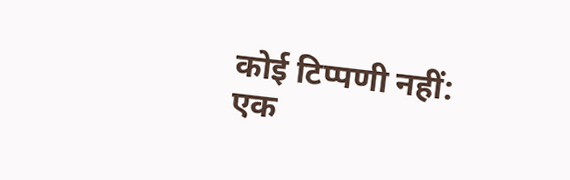कोई टिप्पणी नहीं:
एक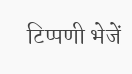टिप्पणी भेजें